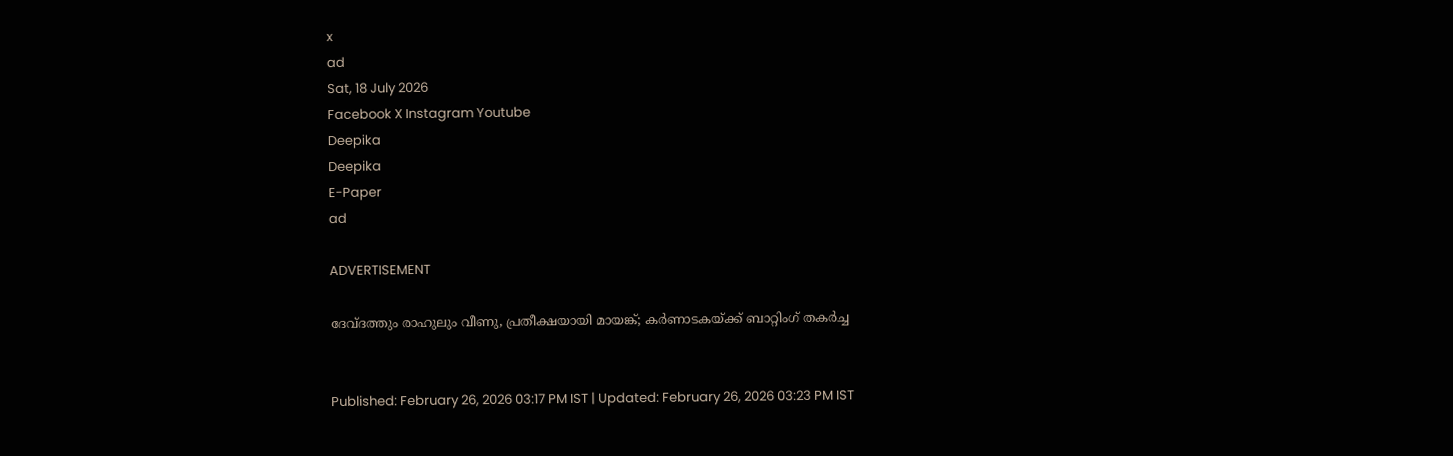x
ad
Sat, 18 July 2026
Facebook X Instagram Youtube
Deepika
Deepika
E-Paper
ad

ADVERTISEMENT

ദേവ്‌ദത്തും രാഹുലും വീണു, പ്രതീക്ഷയായി മായങ്ക്; കർണാടകയ്ക്ക് ബാറ്റിംഗ് തകർച്ച


Published: February 26, 2026 03:17 PM IST | Updated: February 26, 2026 03:23 PM IST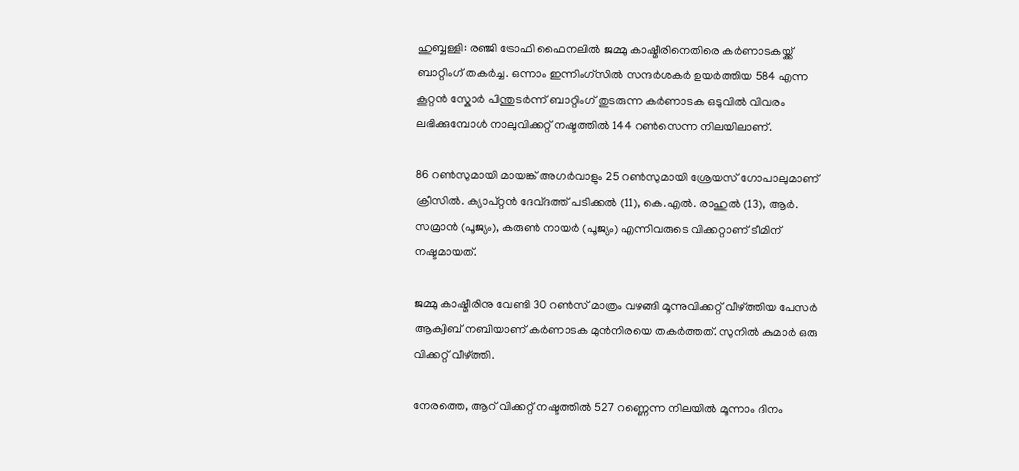ഹുബ്ബള്ളി: രഞ്ജി ട്രോഫി ഫൈനലിൽ ജമ്മു കാഷ്മീരിനെതിരെ കർണാടകയ്ക്ക് ബാറ്റിംഗ് തകർച്ച. ഒന്നാം ഇന്നിംഗ്സിൽ സന്ദർശകർ ഉയർത്തിയ 584 എന്ന കൂറ്റൻ സ്കോർ പിന്തുടർന്ന് ബാറ്റിംഗ് തുടരുന്ന കർണാടക ഒടുവിൽ വിവരം ലഭിക്കുമ്പോൾ നാലുവിക്കറ്റ് നഷ്ടത്തിൽ 144 റൺസെന്ന നിലയിലാണ്.

86 റൺസുമായി മായങ്ക് അഗർവാളും 25 റൺസുമായി ശ്രേയസ് ഗോപാലുമാണ് ക്രീസിൽ. ക്യാപ്‌റ്റൻ ദേവ്‌ദത്ത്‌ പടിക്കൽ (11), കെ.എൽ. രാഹുൽ (13), ആർ. സമ്രാൻ (പൂജ്യം), കരുൺ നായർ (പൂജ്യം) എന്നിവരുടെ വിക്കറ്റാണ് ടീമിന് നഷ്ടമായത്.

ജമ്മു കാഷ്മീരിനു വേണ്ടി 30 റൺസ് മാത്രം വഴങ്ങി മൂന്നുവിക്കറ്റ് വീഴ്ത്തിയ പേസർ ആക്വിബ് നബിയാണ് കർണാടക മുൻനിരയെ തകർത്തത്. സുനിൽ കുമാർ ഒരു വിക്കറ്റ് വീഴ്ത്തി.

നേരത്തെ, ആറ്‌ വിക്കറ്റ്‌ നഷ്ടത്തിൽ 527 റണ്ണെന്ന നിലയിൽ മൂന്നാം ദിനം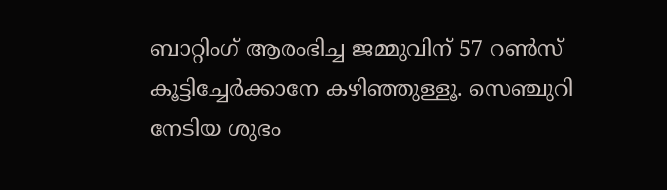ബാറ്റിംഗ് ആരംഭിച്ച ജമ്മുവിന് 57 റൺസ് കൂട്ടിച്ചേർക്കാനേ കഴിഞ്ഞുള്ളൂ. സെഞ്ചുറി നേടിയ ശുഭം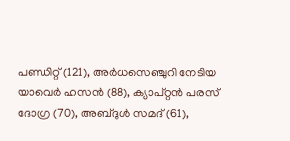പണ്ഡിറ്റ് (121), അർധസെഞ്ചുറി നേടിയ യാവെർ ഹസൻ (88), ക്യാപ്‌റ്റൻ പരസ്‌ ദോഗ്ര (70), അബ്‌ദുൾ സമദ്‌ (61),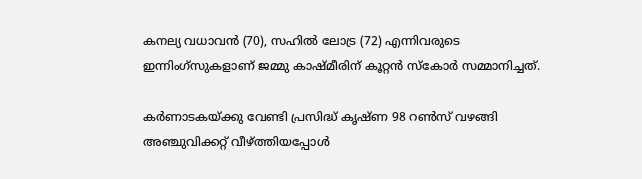കനല്യ വധാവൻ (70), സഹിൽ ലോട്ര (72) എന്നിവരുടെ ഇന്നിംഗ്സുകളാണ് ജമ്മു കാഷ്മീരിന് കൂറ്റൻ സ്കോർ സമ്മാനിച്ചത്.

കർണാടകയ്ക്കു വേണ്ടി പ്രസിദ്ധ് കൃഷ്ണ 98 റൺസ് വഴങ്ങി അഞ്ചുവിക്കറ്റ് വീഴ്ത്തിയപ്പോൾ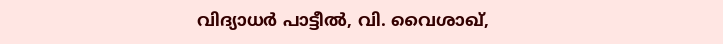വിദ്യാധർ പാട്ടീൽ, വി. വൈശാഖ്,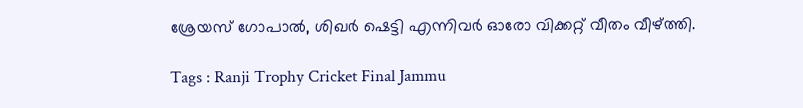ശ്രേയസ് ഗോപാൽ, ശിഖർ ഷെട്ടി എന്നിവർ ഓരോ വിക്കറ്റ് വീതം വീഴ്ത്തി.

Tags : Ranji Trophy Cricket Final Jammu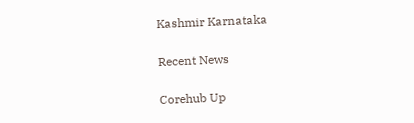Kashmir Karnataka

Recent News

Corehub Up